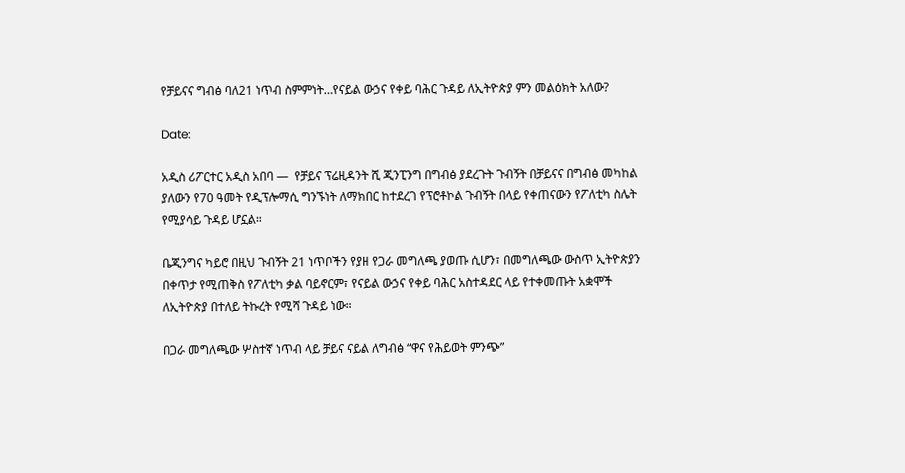የቻይናና ግብፅ ባለ21 ነጥብ ስምምነት…የናይል ውኃና የቀይ ባሕር ጉዳይ ለኢትዮጵያ ምን መልዕክት አለው?

Date:

አዲስ ሪፖርተር አዲስ አበባ —  የቻይና ፕሬዚዳንት ሺ ጂንፒንግ በግብፅ ያደረጉት ጉብኝት በቻይናና በግብፅ መካከል ያለውን የ70 ዓመት የዲፕሎማሲ ግንኙነት ለማክበር ከተደረገ የፕሮቶኮል ጉብኝት በላይ የቀጠናውን የፖለቲካ ስሌት የሚያሳይ ጉዳይ ሆኗል።

ቤጂንግና ካይሮ በዚህ ጉብኝት 21 ነጥቦችን የያዘ የጋራ መግለጫ ያወጡ ሲሆን፣ በመግለጫው ውስጥ ኢትዮጵያን በቀጥታ የሚጠቅስ የፖለቲካ ቃል ባይኖርም፣ የናይል ውኃና የቀይ ባሕር አስተዳደር ላይ የተቀመጡት አቋሞች ለኢትዮጵያ በተለይ ትኩረት የሚሻ ጉዳይ ነው።

በጋራ መግለጫው ሦስተኛ ነጥብ ላይ ቻይና ናይል ለግብፅ “ዋና የሕይወት ምንጭ”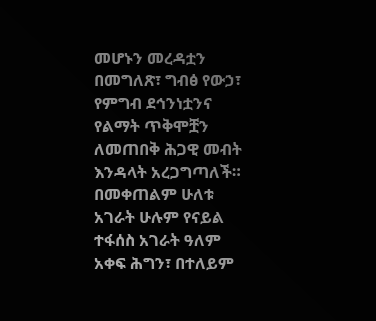መሆኑን መረዳቷን በመግለጽ፣ ግብፅ የውኃ፣ የምግብ ደኅንነቷንና የልማት ጥቅሞቿን ለመጠበቅ ሕጋዊ መብት እንዳላት አረጋግጣለች። በመቀጠልም ሁለቱ አገራት ሁሉም የናይል ተፋሰስ አገራት ዓለም አቀፍ ሕግን፣ በተለይም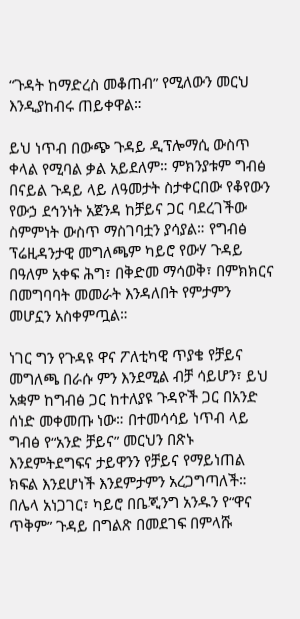“ጉዳት ከማድረስ መቆጠብ” የሚለውን መርህ እንዲያከብሩ ጠይቀዋል።

ይህ ነጥብ በውጭ ጉዳይ ዲፕሎማሲ ውስጥ ቀላል የሚባል ቃል አይደለም። ምክንያቱም ግብፅ በናይል ጉዳይ ላይ ለዓመታት ስታቀርበው የቆየውን የውኃ ደኅንነት አጀንዳ ከቻይና ጋር ባደረገችው ስምምነት ውስጥ ማስገባቷን ያሳያል። የግብፅ ፕሬዚዳንታዊ መግለጫም ካይሮ የውሃ ጉዳይ በዓለም አቀፍ ሕግ፣ በቅድመ ማሳወቅ፣ በምክክርና በመግባባት መመራት እንዳለበት የምታምን መሆኗን አስቀምጧል።

ነገር ግን የጉዳዩ ዋና ፖለቲካዊ ጥያቄ የቻይና መግለጫ በራሱ ምን እንደሚል ብቻ ሳይሆን፣ ይህ አቋም ከግብፅ ጋር ከተለያዩ ጉዳዮች ጋር በአንድ ሰነድ መቀመጡ ነው። በተመሳሳይ ነጥብ ላይ ግብፅ የ“አንድ ቻይና” መርህን በጽኑ እንደምትደግፍና ታይዋንን የቻይና የማይነጠል ክፍል እንደሆነች እንደምታምን አረጋግጣለች። በሌላ አነጋገር፣ ካይሮ በቤጂንግ አንዱን የ“ዋና ጥቅም” ጉዳይ በግልጽ በመደገፍ በምላሹ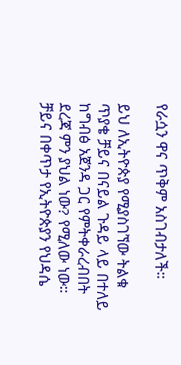የራሷን ዋና ጥቅም አስገብታለች።

ይህ ለኢትዮጵያ የሚያስገኘው ትልቁ ጥያቄ ቻይና በናይል ጉዳይ ላይ በተለይ ከግብፅ አጀንዳ ጋር የምትቀራረብበት ደረጃ ምን ያህል ነው? የሚለው ነው። ቻይና በቀጥታ የኢትዮጵያን የህዳሴ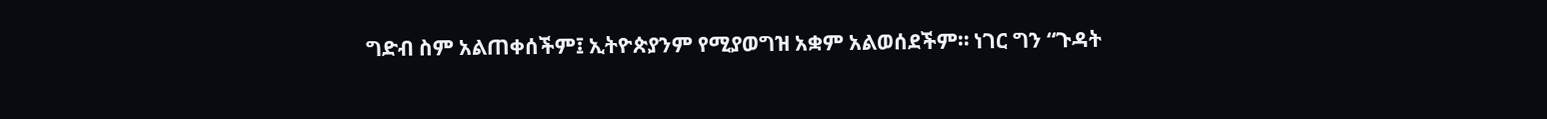ግድብ ስም አልጠቀሰችም፤ ኢትዮጵያንም የሚያወግዝ አቋም አልወሰደችም። ነገር ግን “ጉዳት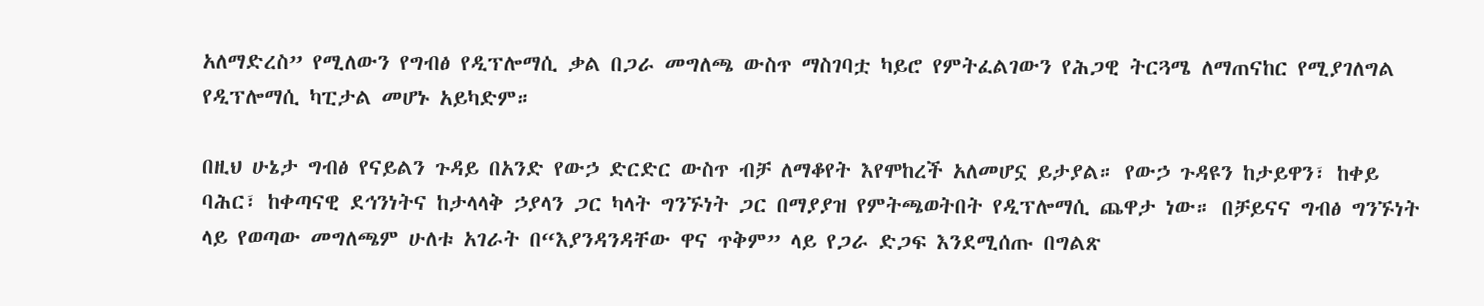አለማድረስ” የሚለውን የግብፅ የዲፕሎማሲ ቃል በጋራ መግለጫ ውስጥ ማስገባቷ ካይሮ የምትፈልገውን የሕጋዊ ትርጓሜ ለማጠናከር የሚያገለግል የዲፕሎማሲ ካፒታል መሆኑ አይካድም።

በዚህ ሁኔታ ግብፅ የናይልን ጉዳይ በአንድ የውኃ ድርድር ውስጥ ብቻ ለማቆየት እየሞከረች አለመሆኗ ይታያል። የውኃ ጉዳዩን ከታይዋን፣ ከቀይ ባሕር፣ ከቀጣናዊ ደኅንነትና ከታላላቅ ኃያላን ጋር ካላት ግንኙነት ጋር በማያያዝ የምትጫወትበት የዲፕሎማሲ ጨዋታ ነው። በቻይናና ግብፅ ግንኙነት ላይ የወጣው መግለጫም ሁለቱ አገራት በ“እያንዳንዳቸው ዋና ጥቅም” ላይ የጋራ ድጋፍ እንደሚሰጡ በግልጽ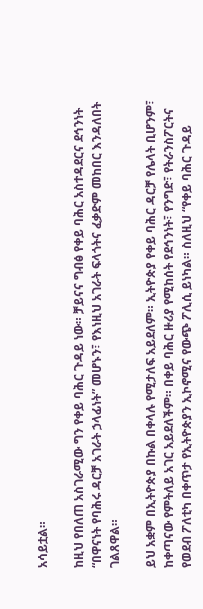አሳይቷል።

ከዚህ የበለጠ አስገራሚው ግን የቀይ ባሕር ጉዳይ ነው። ቻይናና ግብፅ የቀይ ባሕር አስተዳደርና ደኅንነት “በዋናነት የባሕሩ ዳርቻ አገራት ኃላፊነት” መሆኑን፣ የእነዚህ አገራት ፍላጎትና ፈቃድም መከበር እንዳለበት ገልጸዋል።

ይህ አቋም በኢትዮጵያ በኩል በቀላሉ የሚታለፍ አይደለም። ኢትዮጵያ የቀይ ባሕር ዳርቻ የሌላት ቢሆንም፣ ከቀጣናው የምትለይ አገር አይደለችም። በቀይ ባሕር ዙሪያ የሚከሰት የደኅንነት፣ የንግድ፣ የትራንስፖርትና የወደብ ፖለቲካ በቀጥታ የኢትዮጵያን ኢኮኖሚና የውጭ ፖሊሲ ይነካል። ስለዚህ “የቀይ ባሕር ጉዳይ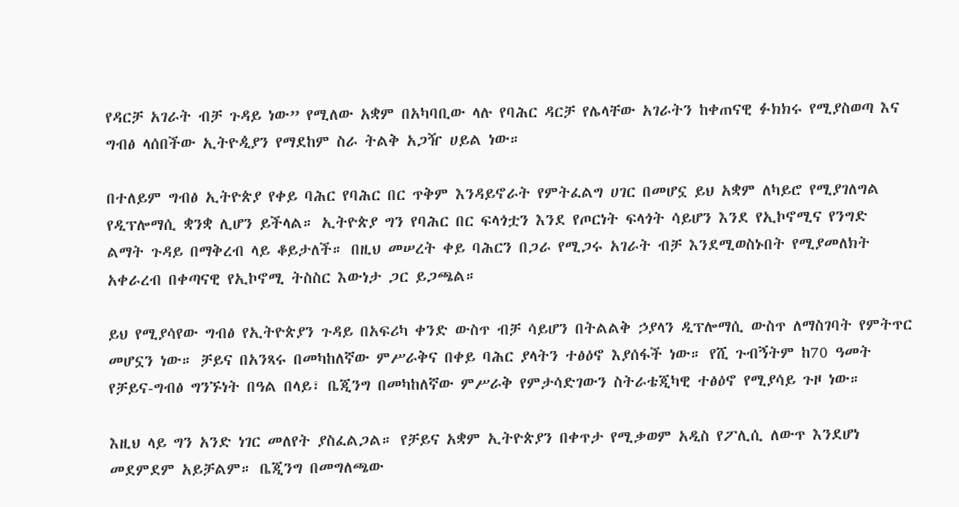የዳርቻ አገራት ብቻ ጉዳይ ነው” የሚለው አቋም በአካባቢው ላሉ የባሕር ዳርቻ የሌላቸው አገራትን ከቀጠናዊ ፉክክሩ የሚያስወጣ እና ግብፅ ላሰበችው ኢትዮዺያን የማደከም ስራ ትልቅ አጋዥ ሀይል ነው።

በተለይም ግብፅ ኢትዮጵያ የቀይ ባሕር የባሕር በር ጥቅም እንዳይኖራት የምትፈልግ ሀገር በመሆኗ ይህ አቋም ለካይሮ የሚያገለግል የዲፕሎማሲ ቋንቋ ሊሆን ይችላል። ኢትዮጵያ ግን የባሕር በር ፍላጎቷን እንደ የጦርነት ፍላጎት ሳይሆን እንደ የኢኮኖሚና የንግድ ልማት ጉዳይ በማቅረብ ላይ ቆይታለች። በዚህ መሠረት ቀይ ባሕርን በጋራ የሚጋሩ አገራት ብቻ እንደሚወስኑበት የሚያመለክት አቀራረብ በቀጣናዊ የኢኮኖሚ ትስስር እውነታ ጋር ይጋጫል።

ይህ የሚያሳየው ግብፅ የኢትዮጵያን ጉዳይ በአፍሪካ ቀንድ ውስጥ ብቻ ሳይሆን በትልልቅ ኃያላን ዲፕሎማሲ ውስጥ ለማስገባት የምትጥር መሆኗን ነው። ቻይና በአንጻሩ በመካከለኛው ምሥራቅና በቀይ ባሕር ያላትን ተፅዕኖ እያሰፋች ነው። የሺ ጉብኝትም ከ70 ዓመት የቻይና-ግብፅ ግንኙነት በዓል በላይ፣ ቤጂንግ በመካከለኛው ምሥራቅ የምታሳድገውን ስትራቴጂካዊ ተፅዕኖ የሚያሳይ ጉዞ ነው።

እዚህ ላይ ግን አንድ ነገር መለየት ያስፈልጋል። የቻይና አቋም ኢትዮጵያን በቀጥታ የሚቃወም አዲስ የፖሊሲ ለውጥ እንደሆነ መደምደም አይቻልም። ቤጂንግ በመግለጫው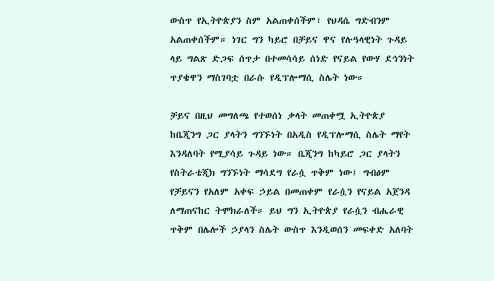ውስጥ የኢትዮጵያን ስም አልጠቀሰችም፣ የህዳሴ ግድብንም አልጠቀሰችም። ነገር ግን ካይሮ በቻይና ዋና የሉዓላዊነት ጉዳይ ላይ ግልጽ ድጋፍ ሰጥታ በተመሳሳይ ሰነድ የናይል የውሃ ደኅንነት ጥያቄዋን ማስገባቷ በራሱ የዲፕሎማሲ ስሌት ነው።

ቻይና በዚህ መግለጫ የተወሰነ ቃላት መጠቀሟ ኢትዮጵያ ከቤጂንግ ጋር ያላትን ግንኙነት በአዲስ የዲፕሎማሲ ስሌት ማየት እንዳለባት የሚያሳይ ጉዳይ ነው። ቤጂንግ ከካይሮ ጋር ያላትን የስትራቴጂክ ግንኙነት ማሳደግ የራሷ ጥቅም ነው፤ ግብፅም የቻይናን የአለም አቀፍ ኃይል በመጠቀም የራሷን የናይል አጀንዳ ለማጠናከር ትሞክራለች። ይህ ግን ኢትዮጵያ የራሷን ብሔራዊ ጥቅም በሌሎች ኃያላን ስሌት ውስጥ እንዲወሰን መፍቀድ አለባት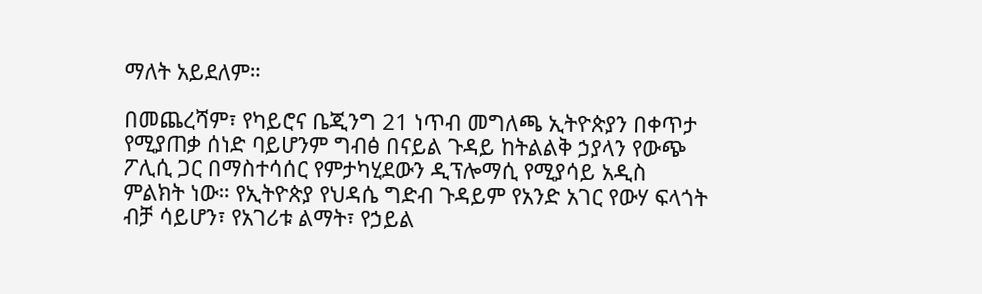ማለት አይደለም።

በመጨረሻም፣ የካይሮና ቤጂንግ 21 ነጥብ መግለጫ ኢትዮጵያን በቀጥታ የሚያጠቃ ሰነድ ባይሆንም ግብፅ በናይል ጉዳይ ከትልልቅ ኃያላን የውጭ ፖሊሲ ጋር በማስተሳሰር የምታካሂደውን ዲፕሎማሲ የሚያሳይ አዲስ ምልክት ነው። የኢትዮጵያ የህዳሴ ግድብ ጉዳይም የአንድ አገር የውሃ ፍላጎት ብቻ ሳይሆን፣ የአገሪቱ ልማት፣ የኃይል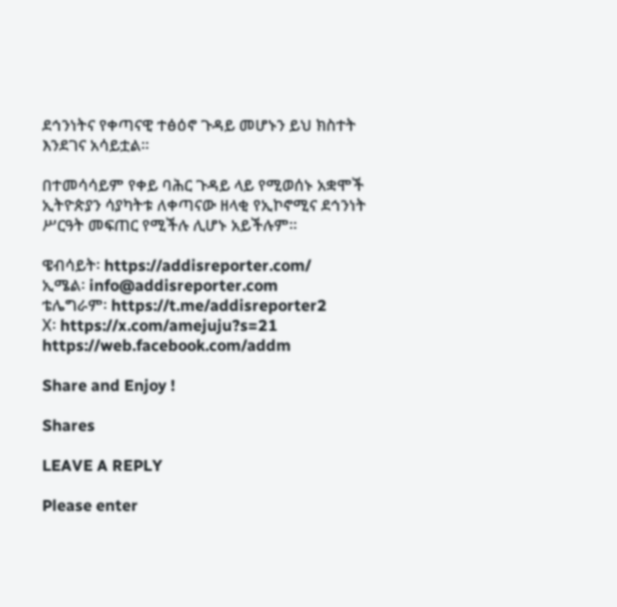ደኅንነትና የቀጣናዊ ተፅዕኖ ጉዳይ መሆኑን ይህ ክስተት እንደገና አሳይቷል።

በተመሳሳይም የቀይ ባሕር ጉዳይ ላይ የሚወሰኑ አቋሞች ኢትዮጵያን ሳያካትቱ ለቀጣናው ዘላቂ የኢኮኖሚና ደኅንነት ሥርዓት መፍጠር የሚችሉ ሊሆኑ አይችሉም።

ዌብሳይት፡ https://addisreporter.com/
ኢሜል፡ info@addisreporter.com
ቴሌግራም፡ https://t.me/addisreporter2
X፡ https://x.com/amejuju?s=21
https://web.facebook.com/addm

Share and Enjoy !

Shares

LEAVE A REPLY

Please enter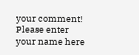your comment!
Please enter your name here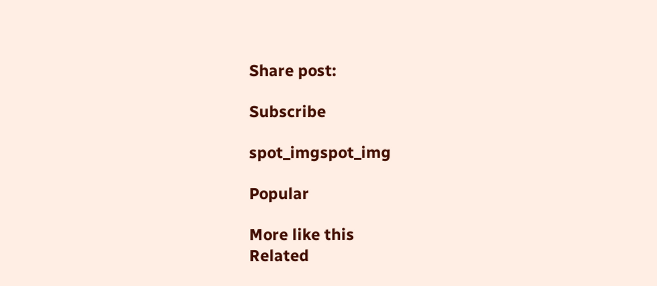Share post:

Subscribe

spot_imgspot_img

Popular

More like this
Related